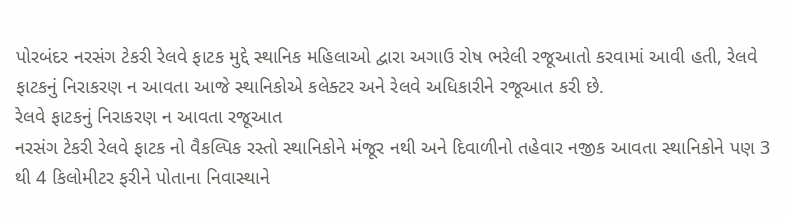પોરબંદર નરસંગ ટેકરી રેલવે ફાટક મુદ્દે સ્થાનિક મહિલાઓ દ્વારા અગાઉ રોષ ભરેલી રજૂઆતો કરવામાં આવી હતી, રેલવે ફાટકનું નિરાકરણ ન આવતા આજે સ્થાનિકોએ કલેક્ટર અને રેલવે અધિકારીને રજૂઆત કરી છે.
રેલવે ફાટકનું નિરાકરણ ન આવતા રજૂઆત
નરસંગ ટેકરી રેલવે ફાટક નો વૈકલ્પિક રસ્તો સ્થાનિકોને મંજૂર નથી અને દિવાળીનો તહેવાર નજીક આવતા સ્થાનિકોને પણ 3 થી 4 કિલોમીટર ફરીને પોતાના નિવાસ્થાને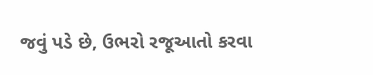જવું પડે છે, ઉભરો રજૂઆતો કરવા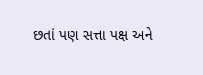છતાં પણ સત્તા પક્ષ અને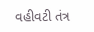વહીવટી તંત્ર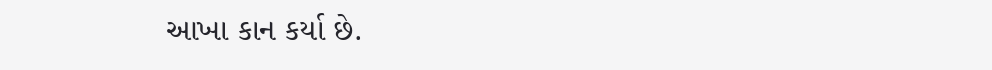આખા કાન કર્યા છે.